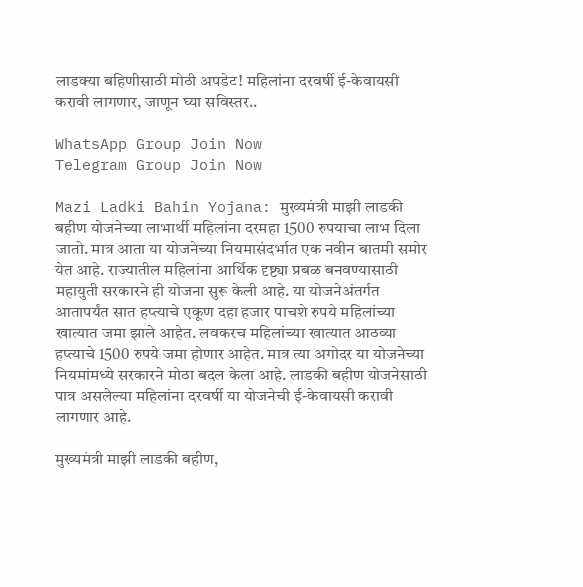लाडक्या बहिणीसाठी मोठी अपडेट! महिलांना दरवर्षी ई-केवायसी करावी लागणार, जाणून घ्या सविस्तर..

WhatsApp Group Join Now
Telegram Group Join Now

Mazi Ladki Bahin Yojana: मुख्यमंत्री माझी लाडकी बहीण योजनेच्या लाभार्थी महिलांना दरमहा 1500 रुपयाचा लाभ दिला जातो. मात्र आता या योजनेच्या नियमासंदर्भात एक नवीन बातमी समोर येत आहे. राज्यातील महिलांना आर्थिक दृष्ट्या प्रबळ बनवण्यासाठी महायुती सरकारने ही योजना सुरू केली आहे. या योजनेअंतर्गत आतापर्यंत सात हप्त्याचे एकूण दहा हजार पाचशे रुपये महिलांच्या खात्यात जमा झाले आहेत. लवकरच महिलांच्या खात्यात आठव्या हप्त्याचे 1500 रुपये जमा होणार आहेत. मात्र त्या अगोदर या योजनेच्या नियमांमध्ये सरकारने मोठा बदल केला आहे. लाडकी बहीण योजनेसाठी पात्र असलेल्या महिलांना दरवर्षी या योजनेची ई-केवायसी करावी लागणार आहे.

मुख्यमंत्री माझी लाडकी बहीण,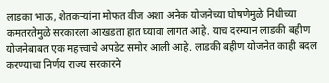लाडका भाऊ, शेतकऱ्यांना मोफत वीज अशा अनेक योजनेच्या घोषणेमुळे निधीच्या कमतरतेमुळे सरकारला आखडता हात घ्यावा लागत आहे. याच दरम्यान लाडकी बहीण योजनेबाबत एक महत्त्वाचे अपडेट समोर आली आहे. लाडकी बहीण योजनेत काही बदल करण्याचा निर्णय राज्य सरकारने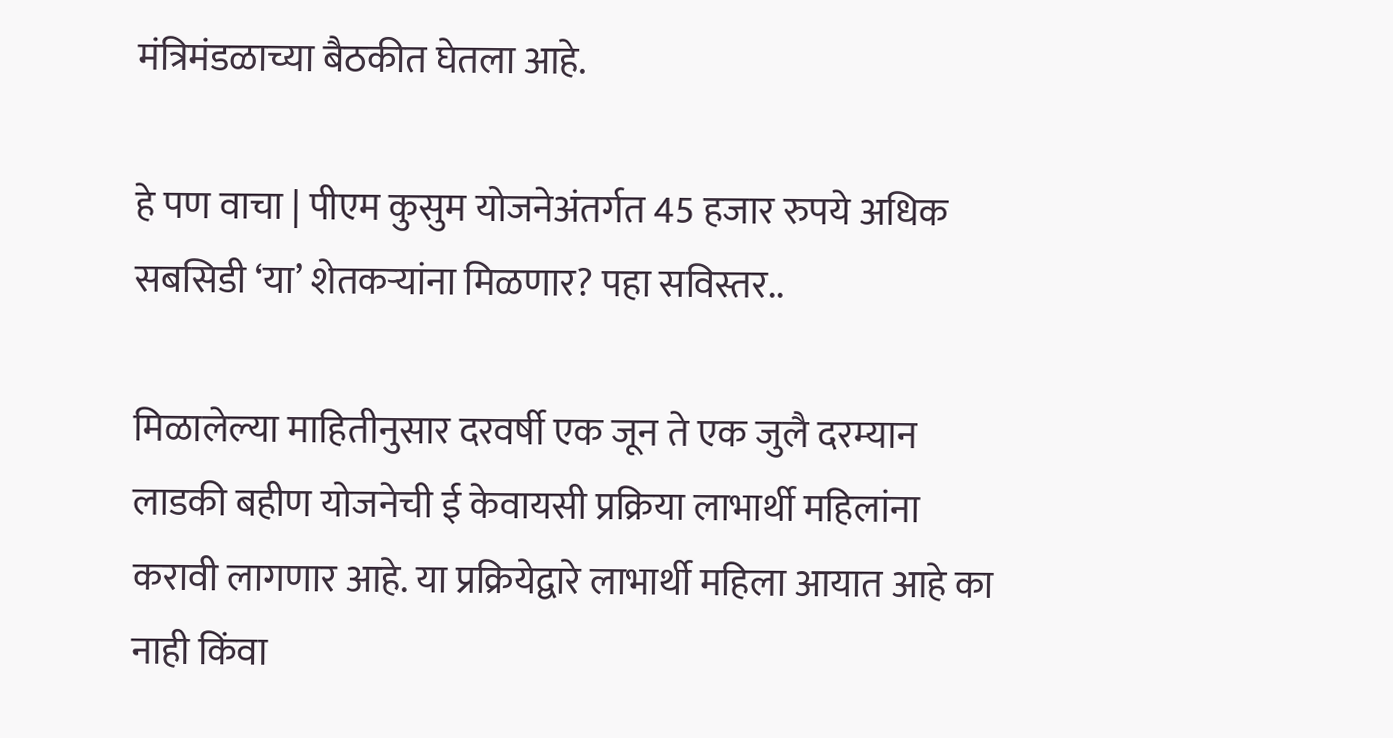मंत्रिमंडळाच्या बैठकीत घेतला आहे.

हे पण वाचा | पीएम कुसुम योजनेअंतर्गत 45 हजार रुपये अधिक सबसिडी ‘या’ शेतकऱ्यांना मिळणार? पहा सविस्तर..

मिळालेल्या माहितीनुसार दरवर्षी एक जून ते एक जुलै दरम्यान लाडकी बहीण योजनेची ई केवायसी प्रक्रिया लाभार्थी महिलांना करावी लागणार आहे. या प्रक्रियेद्वारे लाभार्थी महिला आयात आहे का नाही किंवा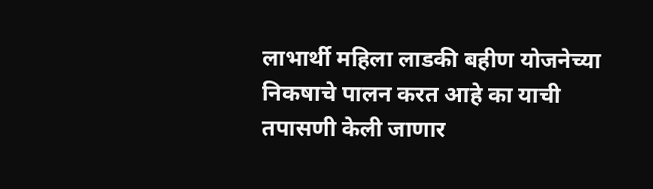लाभार्थी महिला लाडकी बहीण योजनेच्या निकषाचे पालन करत आहे का याची तपासणी केली जाणार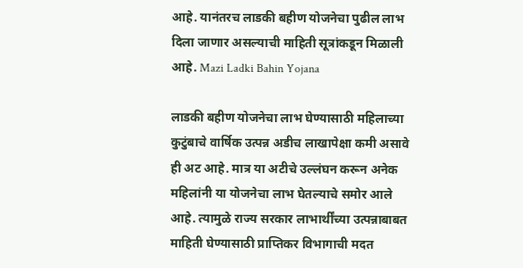आहे. यानंतरच लाडकी बहीण योजनेचा पुढील लाभ दिला जाणार असल्याची माहिती सूत्रांकडून मिळाली आहे. Mazi Ladki Bahin Yojana

लाडकी बहीण योजनेचा लाभ घेण्यासाठी महिलाच्या कुटुंबाचे वार्षिक उत्पन्न अडीच लाखापेक्षा कमी असावे ही अट आहे. मात्र या अटीचे उल्लंघन करून अनेक महिलांनी या योजनेचा लाभ घेतल्याचे समोर आले आहे. त्यामुळे राज्य सरकार लाभार्थींच्या उत्पन्नाबाबत माहिती घेण्यासाठी प्राप्तिकर विभागाची मदत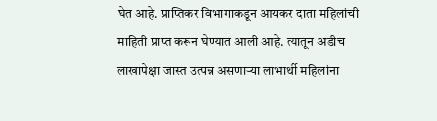घेत आहे. प्राप्तिकर विभागाकडून आयकर दाता महिलांची माहिती प्राप्त करून घेण्यात आली आहे. त्यातून अडीच लाखापेक्षा जास्त उत्पन्न असणाऱ्या लाभार्थी महिलांना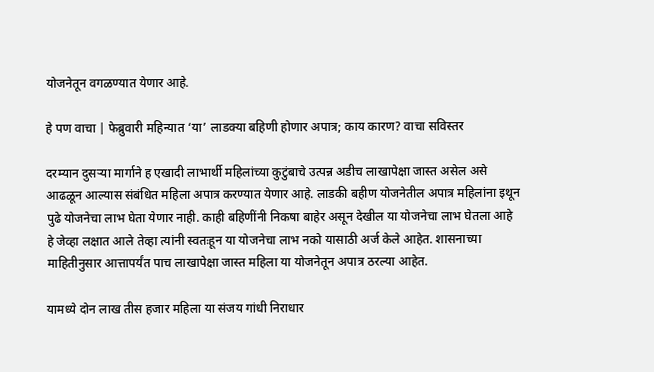योजनेतून वगळण्यात येणार आहे.

हे पण वाचा | फेब्रुवारी महिन्यात ‘या’ लाडक्या बहिणी होणार अपात्र; काय कारण? वाचा सविस्तर

दरम्यान दुसऱ्या मार्गाने ह एखादी लाभार्थी महिलांच्या कुटुंबाचे उत्पन्न अडीच लाखापेक्षा जास्त असेल असे आढळून आल्यास संबंधित महिला अपात्र करण्यात येणार आहे. लाडकी बहीण योजनेतील अपात्र महिलांना इथून पुढे योजनेचा लाभ घेता येणार नाही. काही बहिणींनी निकषा बाहेर असून देखील या योजनेचा लाभ घेतला आहे हे जेव्हा लक्षात आले तेव्हा त्यांनी स्वतःहून या योजनेचा लाभ नको यासाठी अर्ज केले आहेत. शासनाच्या माहितीनुसार आत्तापर्यंत पाच लाखापेक्षा जास्त महिला या योजनेतून अपात्र ठरल्या आहेत.

यामध्ये दोन लाख तीस हजार महिला या संजय गांधी निराधार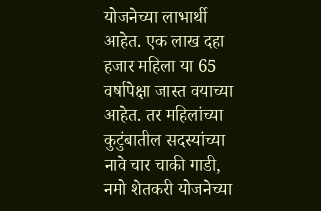योजनेच्या लाभार्थी आहेत. एक लाख दहा हजार महिला या 65 वर्षापेक्षा जास्त वयाच्या आहेत. तर महिलांच्या कुटुंबातील सदस्यांच्या नावे चार चाकी गाडी, नमो शेतकरी योजनेच्या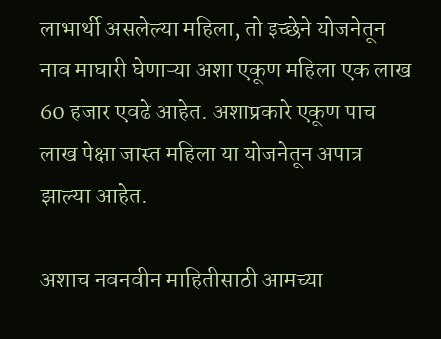लाभार्थी असलेल्या महिला, तो इच्छेने योजनेतून नाव माघारी घेणाऱ्या अशा एकूण महिला एक लाख 60 हजार एवढे आहेत. अशाप्रकारे एकूण पाच लाख पेक्षा जास्त महिला या योजनेतून अपात्र झाल्या आहेत.

अशाच नवनवीन माहितीसाठी आमच्या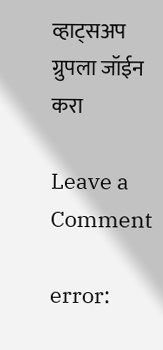व्हाट्सअप ग्रुपला जॉईन करा

Leave a Comment

error: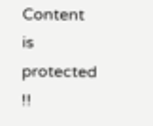Content is protected !!